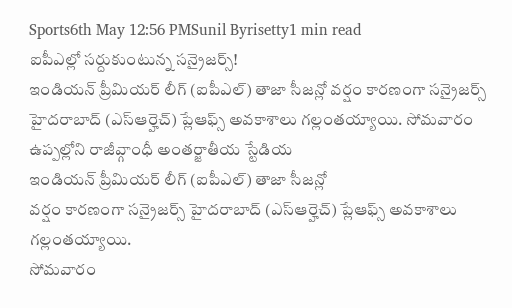Sports6th May 12:56 PMSunil Byrisetty1 min read
ఐపీఎల్లో సర్దుకుంటున్న సన్రైజర్స్!
ఇండియన్ ప్రీమియర్ లీగ్ (ఐపీఎల్) తాజా సీజన్లో వర్షం కారణంగా సన్రైజర్స్ హైదరాబాద్ (ఎస్ఆర్హెచ్) ప్లేఆఫ్స్ అవకాశాలు గల్లంతయ్యాయి. సోమవారం ఉప్పల్లోని రాజీవ్గాంధీ అంతర్జాతీయ స్టేడియ
ఇండియన్ ప్రీమియర్ లీగ్ (ఐపీఎల్) తాజా సీజన్లో
వర్షం కారణంగా సన్రైజర్స్ హైదరాబాద్ (ఎస్ఆర్హెచ్) ప్లేఆఫ్స్ అవకాశాలు గల్లంతయ్యాయి.
సోమవారం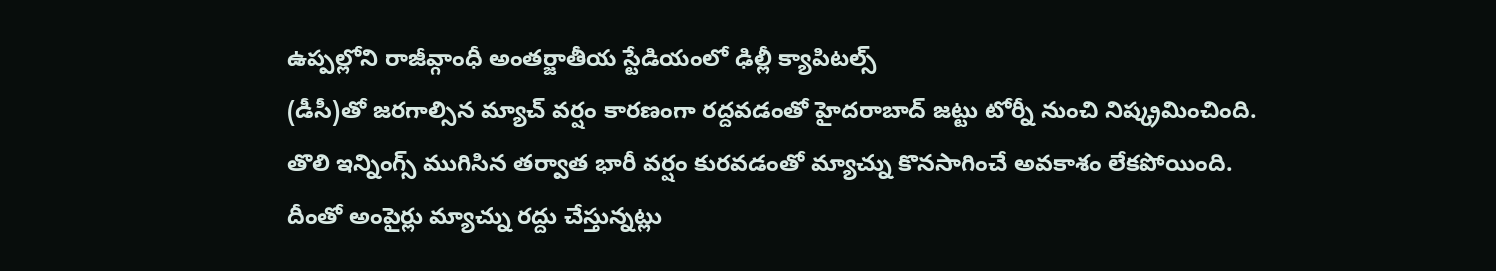ఉప్పల్లోని రాజీవ్గాంధీ అంతర్జాతీయ స్టేడియంలో ఢిల్లీ క్యాపిటల్స్
(డీసీ)తో జరగాల్సిన మ్యాచ్ వర్షం కారణంగా రద్దవడంతో హైదరాబాద్ జట్టు టోర్నీ నుంచి నిష్క్రమించింది.
తొలి ఇన్నింగ్స్ ముగిసిన తర్వాత భారీ వర్షం కురవడంతో మ్యాచ్ను కొనసాగించే అవకాశం లేకపోయింది.
దీంతో అంపైర్లు మ్యాచ్ను రద్దు చేస్తున్నట్లు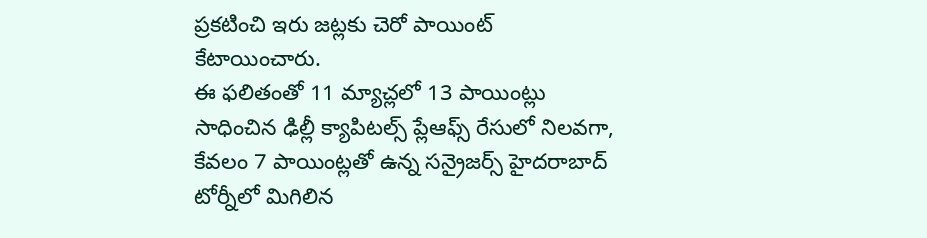ప్రకటించి ఇరు జట్లకు చెరో పాయింట్ కేటాయించారు.
ఈ ఫలితంతో 11 మ్యాచ్లలో 13 పాయింట్లు సాధించిన ఢిల్లీ క్యాపిటల్స్ ప్లేఆఫ్స్ రేసులో నిలవగా, కేవలం 7 పాయింట్లతో ఉన్న సన్రైజర్స్ హైదరాబాద్ టోర్నీలో మిగిలిన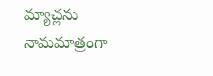మ్యాచ్లను నామమాత్రంగా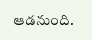ఆడనుంది.